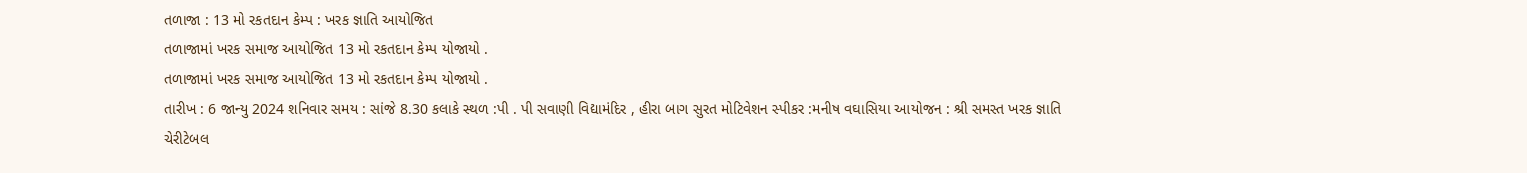તળાજા : 13 મો રકતદાન કેમ્પ : ખરક જ્ઞાતિ આયોજિત
તળાજામાં ખરક સમાજ આયોજિત 13 મો રકતદાન કેમ્પ યોજાયો .
તળાજામાં ખરક સમાજ આયોજિત 13 મો રકતદાન કેમ્પ યોજાયો .
તારીખ : 6 જાન્યુ 2024 શનિવાર સમય : સાંજે 8.30 કલાકે સ્થળ :પી . પી સવાણી વિદ્યામંદિર , હીરા બાગ સુરત મોટિવેશન સ્પીકર :મનીષ વઘાસિયા આયોજન : શ્રી સમસ્ત ખરક જ્ઞાતિ ચેરીટેબલ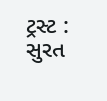ટ્રસ્ટ : સુરત